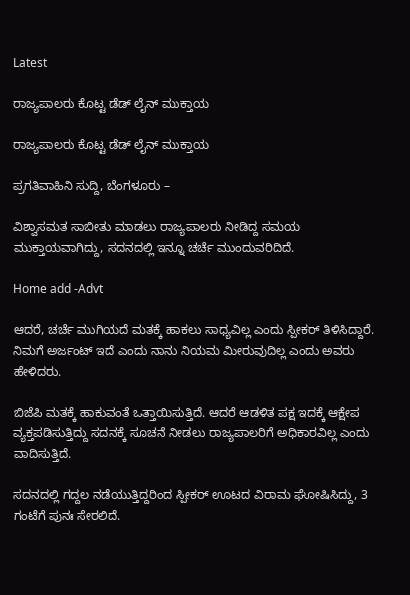Latest

ರಾಜ್ಯಪಾಲರು ಕೊಟ್ಟ ಡೆಡ್ ಲೈನ್ ಮುಕ್ತಾಯ

ರಾಜ್ಯಪಾಲರು ಕೊಟ್ಟ ಡೆಡ್ ಲೈನ್ ಮುಕ್ತಾಯ

ಪ್ರಗತಿವಾಹಿನಿ ಸುದ್ದಿ, ಬೆಂಗಳೂರು –

ವಿಶ್ವಾಸಮತ ಸಾಬೀತು ಮಾಡಲು ರಾಜ್ಯಪಾಲರು ನೀಡಿದ್ದ ಸಮಯ ಮುಕ್ತಾಯವಾಗಿದ್ದು, ಸದನದಲ್ಲಿ ಇನ್ನೂ ಚರ್ಚೆ ಮುಂದುವರಿದಿದೆ.

Home add -Advt

ಆದರೆ, ಚರ್ಚೆ ಮುಗಿಯದೆ ಮತಕ್ಕೆ ಹಾಕಲು ಸಾಧ್ಯವಿಲ್ಲ ಎಂದು ಸ್ಪೀಕರ್ ತಿಳಿಸಿದ್ದಾರೆ. ನಿಮಗೆ ಅರ್ಜಂಟ್ ಇದೆ ಎಂದು ನಾನು ನಿಯಮ ಮೀರುವುದಿಲ್ಲ ಎಂದು ಅವರು ಹೇಳಿದರು.

ಬಿಜೆಪಿ ಮತಕ್ಕೆ ಹಾಕುವಂತೆ ಒತ್ತಾಯಿಸುತ್ತಿದೆ. ಆದರೆ ಆಡಳಿತ ಪಕ್ಷ ಇದಕ್ಕೆ ಆಕ್ಷೇಪ ವ್ಯಕ್ತಪಡಿಸುತ್ತಿದ್ದು ಸದನಕ್ಕೆ ಸೂಚನೆ ನೀಡಲು ರಾಜ್ಯಪಾಲರಿಗೆ ಅಧಿಕಾರವಿಲ್ಲ ಎಂದು ವಾದಿಸುತ್ತಿದೆ.

ಸದನದಲ್ಲಿ ಗದ್ದಲ ನಡೆಯುತ್ತಿದ್ದರಿಂದ ಸ್ಪೀಕರ್ ಊಟದ ವಿರಾಮ ಘೋಷಿಸಿದ್ದು, 3 ಗಂಟೆಗೆ ಪುನಃ ಸೇರಲಿದೆ.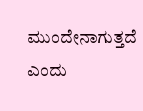ಮುಂದೇನಾಗುತ್ತದೆ ಎಂದು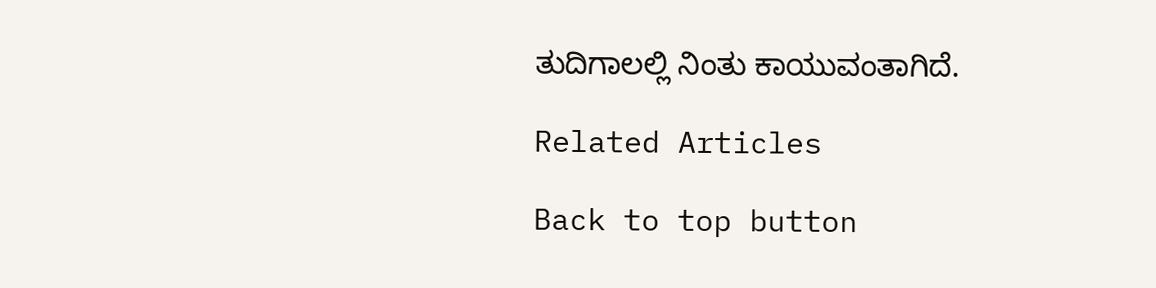ತುದಿಗಾಲಲ್ಲಿ ನಿಂತು ಕಾಯುವಂತಾಗಿದೆ.

Related Articles

Back to top button